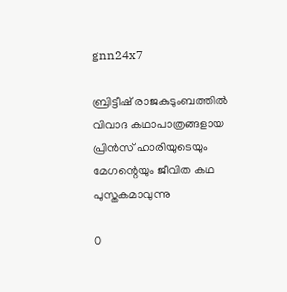gnn24x7

ബ്രിട്ടീഷ് രാജകുടുംബത്തില്‍ വിവാദ കഥാപാത്രങ്ങളായ പ്രിന്‍സ് ഹാരിയുടെയും മേഗന്റെയും ജീവിത കഥ പുസ്തകമാവുന്നു

0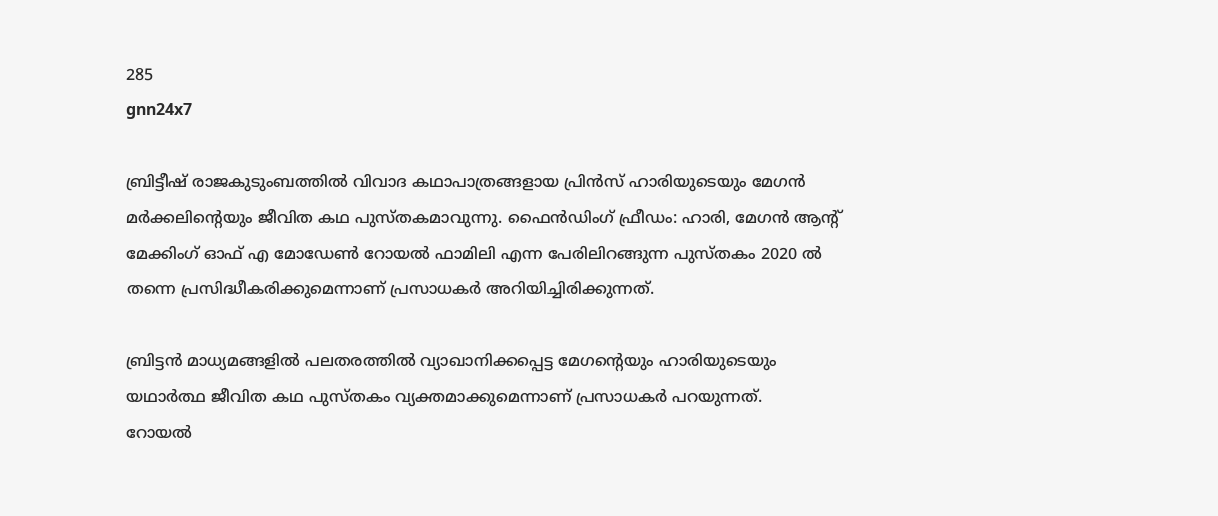285
gnn24x7

ബ്രിട്ടീഷ് രാജകുടുംബത്തില്‍ വിവാദ കഥാപാത്രങ്ങളായ പ്രിന്‍സ് ഹാരിയുടെയും മേഗന്‍ മര്‍ക്കലിന്റെയും ജീവിത കഥ പുസ്തകമാവുന്നു. ഫൈന്‍ഡിംഗ് ഫ്രീഡം: ഹാരി, മേഗന്‍ ആന്റ് മേക്കിംഗ് ഓഫ് എ മോഡേണ്‍ റോയല്‍ ഫാമിലി എന്ന പേരിലിറങ്ങുന്ന പുസ്തകം 2020 ല്‍ തന്നെ പ്രസിദ്ധീകരിക്കുമെന്നാണ് പ്രസാധകര്‍ അറിയിച്ചിരിക്കുന്നത്.

ബ്രിട്ടന്‍ മാധ്യമങ്ങളില്‍ പലതരത്തില്‍ വ്യാഖാനിക്കപ്പെട്ട മേഗന്റെയും ഹാരിയുടെയും യഥാര്‍ത്ഥ ജീവിത കഥ പുസ്തകം വ്യക്തമാക്കുമെന്നാണ് പ്രസാധകര്‍ പറയുന്നത്.
റോയല്‍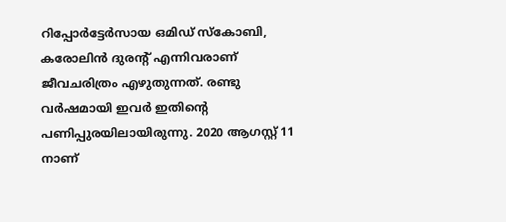റിപ്പോര്‍ട്ടേര്‍സായ ഒമിഡ് സ്‌കോബി, കരോലിന്‍ ദുരന്റ് എന്നിവരാണ് ജീവചരിത്രം എഴുതുന്നത്. രണ്ടു വര്‍ഷമായി ഇവര്‍ ഇതിന്റെ പണിപ്പുരയിലായിരുന്നു. 2020 ആഗസ്റ്റ് 11 നാണ്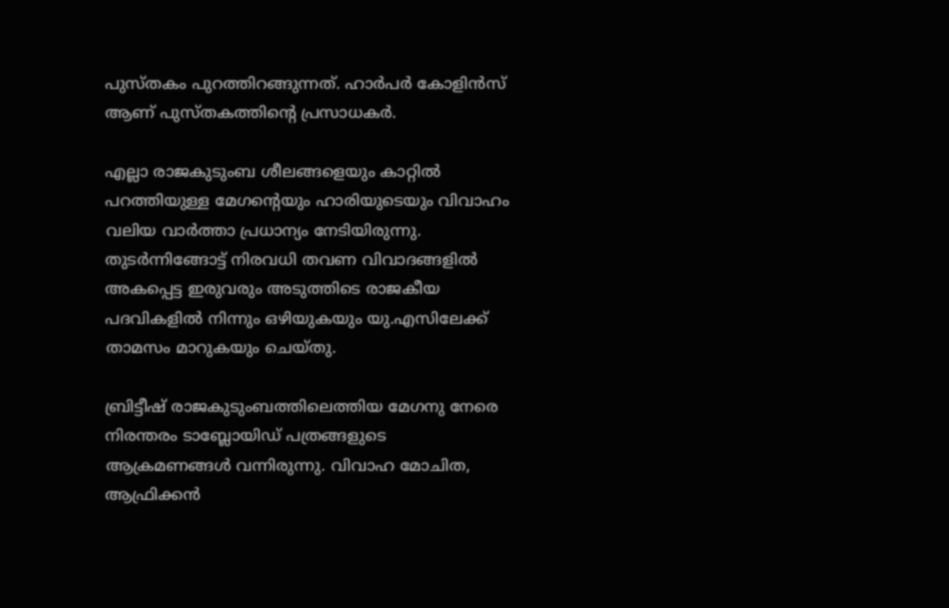പുസ്തകം പുറത്തിറങ്ങുന്നത്. ഹാര്‍പര്‍ കോളിന്‍സ് ആണ് പുസ്തകത്തിന്റെ പ്രസാധകര്‍.

എല്ലാ രാജകുടുംബ ശീലങ്ങളെയും കാറ്റില്‍ പറത്തിയുള്ള മേഗന്റെയും ഹാരിയുടെയും വിവാഹം വലിയ വാര്‍ത്താ പ്രധാന്യം നേടിയിരുന്നു. തുടര്‍ന്നിങ്ങോട്ട് നിരവധി തവണ വിവാദങ്ങളില്‍ അകപ്പെട്ട ഇരുവരും അടുത്തിടെ രാജകീയ പദവികളില്‍ നിന്നും ഒഴിയുകയും യു.എസിലേക്ക് താമസം മാറുകയും ചെയ്തു.

ബ്രിട്ടീഷ് രാജകുടുംബത്തിലെത്തിയ മേഗനു നേരെ നിരന്തരം ടാബ്ലോയിഡ് പത്രങ്ങളുടെ ആക്രമണങ്ങള്‍ വന്നിരുന്നു. വിവാഹ മോചിത, ആഫ്രിക്കന്‍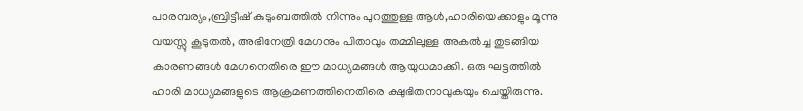പാരമ്പര്യം,ബ്രിട്ടീഷ് കുടുംബത്തില്‍ നിന്നും പുറത്തുള്ള ആള്‍,ഹാരിയെക്കാളും മൂന്നു വയസ്സു കൂടുതല്‍, അഭിനേത്രി മേഗനും പിതാവും തമ്മിലുള്ള അകല്‍ച്ച തുടങ്ങിയ കാരണങ്ങള്‍ മേഗനെതിരെ ഈ മാധ്യമങ്ങള്‍ ആയുധമാക്കി. ഒരു ഘട്ടത്തില്‍ ഹാരി മാധ്യമങ്ങളുടെ ആക്രമണത്തിനെതിരെ ക്ഷുഭിതനാവുകയും ചെയ്തിരുന്നു.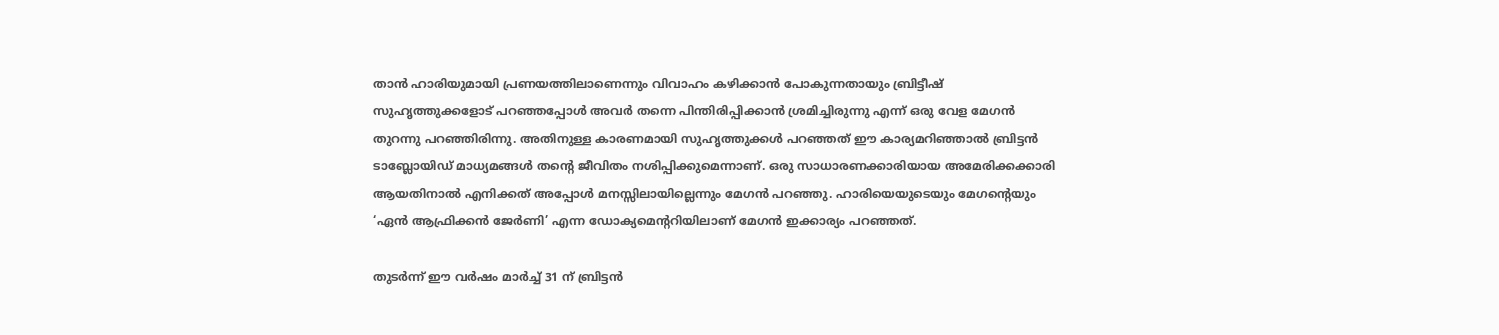താന്‍ ഹാരിയുമായി പ്രണയത്തിലാണെന്നും വിവാഹം കഴിക്കാന്‍ പോകുന്നതായും ബ്രിട്ടീഷ് സുഹൃത്തുക്കളോട് പറഞ്ഞപ്പോള്‍ അവര്‍ തന്നെ പിന്തിരിപ്പിക്കാന്‍ ശ്രമിച്ചിരുന്നു എന്ന് ഒരു വേള മേഗന്‍ തുറന്നു പറഞ്ഞിരിന്നു. അതിനുള്ള കാരണമായി സുഹൃത്തുക്കള്‍ പറഞ്ഞത് ഈ കാര്യമറിഞ്ഞാല്‍ ബ്രിട്ടന്‍ ടാബ്ലോയിഡ് മാധ്യമങ്ങള്‍ തന്റെ ജീവിതം നശിപ്പിക്കുമെന്നാണ്. ഒരു സാധാരണക്കാരിയായ അമേരിക്കക്കാരി ആയതിനാല്‍ എനിക്കത് അപ്പോള്‍ മനസ്സിലായില്ലെന്നും മേഗന്‍ പറഞ്ഞു. ഹാരിയെയുടെയും മേഗന്റെയും ‘ഏന്‍ ആഫ്രിക്കന്‍ ജേര്‍ണി’ എന്ന ഡോക്യമെന്ററിയിലാണ് മേഗന്‍ ഇക്കാര്യം പറഞ്ഞത്.

തുടര്‍ന്ന് ഈ വര്‍ഷം മാര്‍ച്ച് 31 ന് ബ്രിട്ടന്‍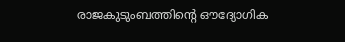രാജകുടുംബത്തിന്റെ ഔദ്യോഗിക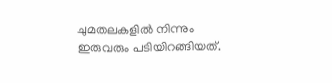ചുമതലകളില്‍ നിന്നും ഇരുവരും പടിയിറങ്ങിയത്.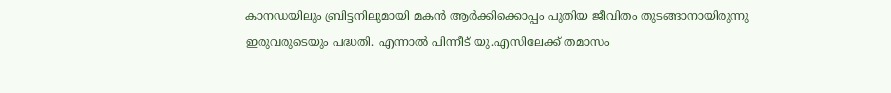കാനഡയിലും ബ്രിട്ടനിലുമായി മകന്‍ ആര്‍ക്കിക്കൊപ്പം പുതിയ ജീവിതം തുടങ്ങാനായിരുന്നു ഇരുവരുടെയും പദ്ധതി. എന്നാല്‍ പിന്നീട് യു.എസിലേക്ക് തമാസം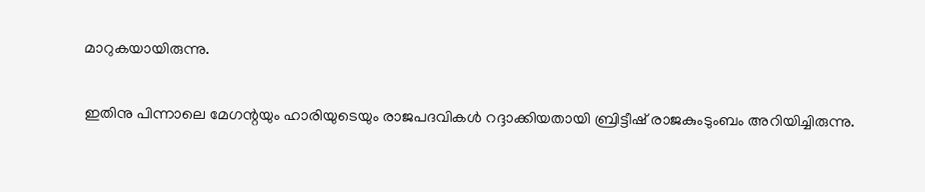മാറുകയായിരുന്നു.

ഇതിനു പിന്നാലെ മേഗന്റയും ഹാരിയുടെയും രാജപദവികള്‍ റദ്ദാക്കിയതായി ബ്രിട്ടീഷ് രാജകുംടുംബം അറിയിച്ചിരുന്നു.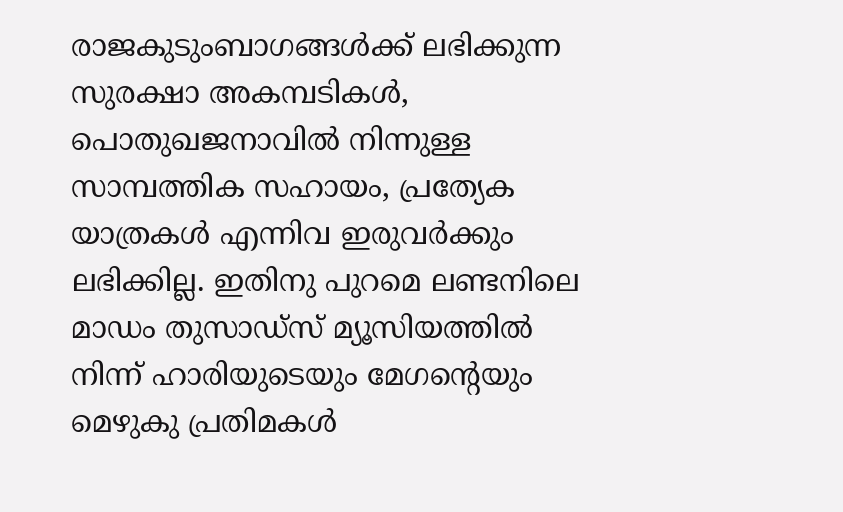രാജകുടുംബാഗങ്ങള്‍ക്ക് ലഭിക്കുന്ന സുരക്ഷാ അകമ്പടികള്‍, പൊതുഖജനാവില്‍ നിന്നുള്ള സാമ്പത്തിക സഹായം, പ്രത്യേക യാത്രകള്‍ എന്നിവ ഇരുവര്‍ക്കും ലഭിക്കില്ല. ഇതിനു പുറമെ ലണ്ടനിലെ മാഡം തുസാഡ്‌സ് മ്യൂസിയത്തില്‍ നിന്ന് ഹാരിയുടെയും മേഗന്റെയും മെഴുകു പ്രതിമകള്‍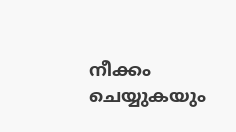നീക്കം ചെയ്യുകയും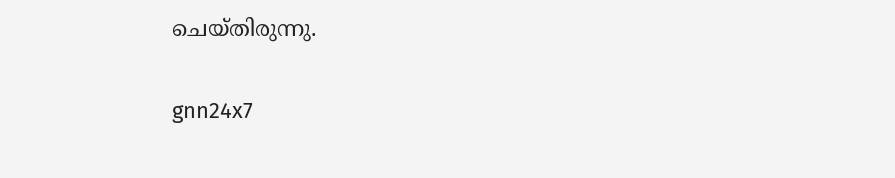ചെയ്തിരുന്നു.

gnn24x7